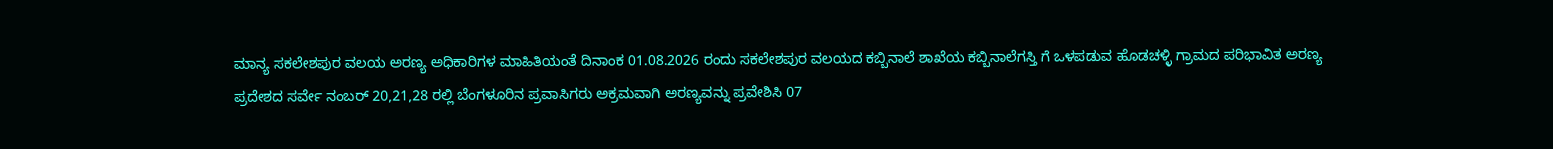ಮಾನ್ಯ ಸಕಲೇಶಪುರ ವಲಯ ಅರಣ್ಯ ಅಧಿಕಾರಿಗಳ ಮಾಹಿತಿಯಂತೆ ದಿನಾಂಕ 01.08.2026 ರಂದು ಸಕಲೇಶಪುರ ವಲಯದ ಕಬ್ಬಿನಾಲೆ ಶಾಖೆಯ ಕಬ್ಬಿನಾಲೆಗಸ್ತಿ ಗೆ ಒಳಪಡುವ ಹೊಡಚಳ್ಳಿ ಗ್ರಾಮದ ಪರಿಭಾವಿತ ಅರಣ್ಯ ಪ್ರದೇಶದ ಸರ್ವೇ ನಂಬರ್ 20,21,28 ರಲ್ಲಿ ಬೆಂಗಳೂರಿನ ಪ್ರವಾಸಿಗರು ಅಕ್ರಮವಾಗಿ ಅರಣ್ಯವನ್ನು ಪ್ರವೇಶಿಸಿ 07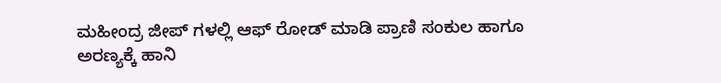ಮಹೀಂದ್ರ ಜೀಪ್ ಗಳಲ್ಲಿ ಆಫ್ ರೋಡ್ ಮಾಡಿ ಪ್ರಾಣಿ ಸಂಕುಲ ಹಾಗೂ ಅರಣ್ಯಕ್ಕೆ ಹಾನಿ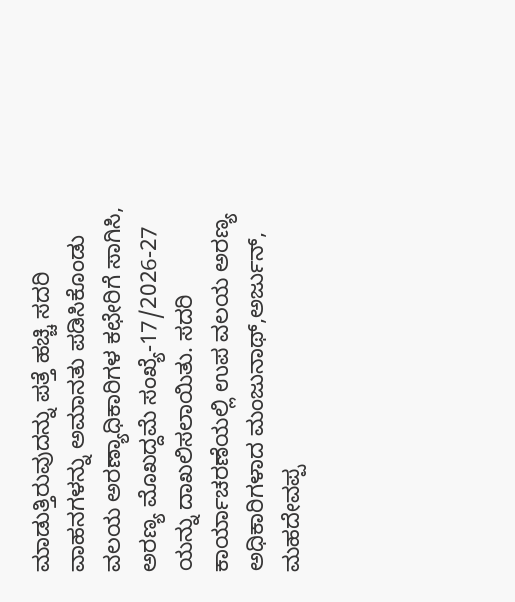ಮಾಡುತ್ತಿರುವುದನ್ನು ಪತ್ತೆ ಹಚ್ಚಿ ಸದರಿ ವಾಹನಗಳನ್ನು ಅಮಾನತು ಪಡಿಸಿಕೊಂಡು ವಲಯ ಅರಣ್ಯಾಧಿಕಾರಿಗಳ ಕಛೇರಿಗೆ ಸಾಗಿಸಿ, ಅರಣ್ಯ ಮೊಖದ್ದಮೆ ಸಂಖ್ಯೆ-17/2026-27 ಯನ್ನು ದಾಖಲಿಸಲಾಯಿತು. ಸದರಿ ಕಾರ್ಯಾಚರಣೆಯಲ್ಲಿ ಉಪ ವಲಯ ಅರಣ್ಯ ಅಧಿಕಾರಿಗಳಾದ ಮಂಜುನಾಥ್,ಅರ್ಜುನ್, ಮಹದೇವಪ್ಪ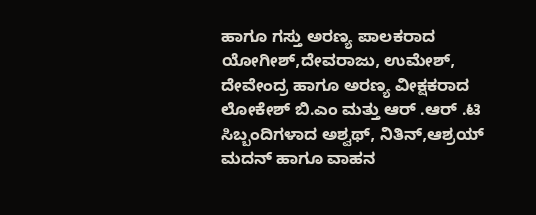ಹಾಗೂ ಗಸ್ತು ಅರಣ್ಯ ಪಾಲಕರಾದ ಯೋಗೀಶ್,ದೇವರಾಜು, ಉಮೇಶ್, ದೇವೇಂದ್ರ ಹಾಗೂ ಅರಣ್ಯ ವೀಕ್ಷಕರಾದ ಲೋಕೇಶ್ ಬಿ.ಎಂ ಮತ್ತು ಆರ್ .ಆರ್ .ಟಿ ಸಿಬ್ಬಂದಿಗಳಾದ ಅಶ್ವಥ್, ನಿತಿನ್,ಆಶ್ರಯ್ ಮದನ್ ಹಾಗೂ ವಾಹನ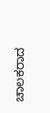ಚಾಲಕರಾದ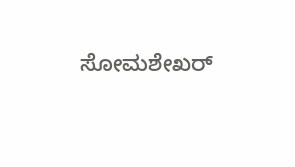ಸೋಮಶೇಖರ್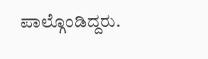ಪಾಲ್ಗೊಂಡಿದ್ದರು.